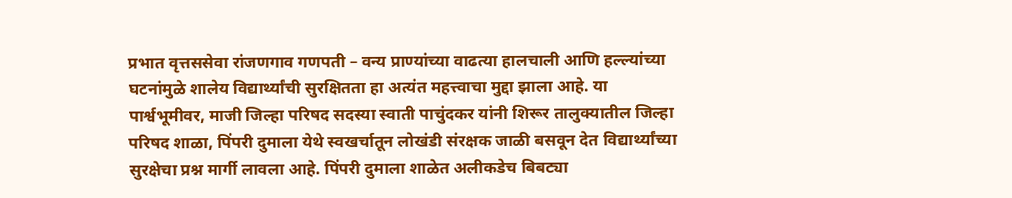प्रभात वृत्तससेवा रांजणगाव गणपती – वन्य प्राण्यांच्या वाढत्या हालचाली आणि हल्ल्यांच्या घटनांमुळे शालेय विद्यार्थ्यांची सुरक्षितता हा अत्यंत महत्त्वाचा मुद्दा झाला आहे. या पार्श्वभूमीवर, माजी जिल्हा परिषद सदस्या स्वाती पाचुंदकर यांनी शिरूर तालुक्यातील जिल्हा परिषद शाळा, पिंपरी दुमाला येथे स्वखर्चातून लोखंडी संरक्षक जाळी बसवून देत विद्यार्थ्यांच्या सुरक्षेचा प्रश्न मार्गी लावला आहे. पिंपरी दुमाला शाळेत अलीकडेच बिबट्या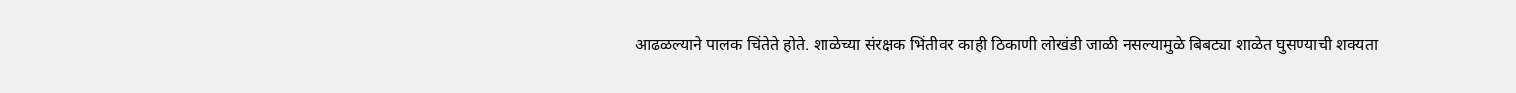आढळल्याने पालक चिंतेते होते. शाळेच्या संरक्षक भिंतीवर काही ठिकाणी लोखंडी जाळी नसल्यामुळे बिबट्या शाळेत घुसण्याची शक्यता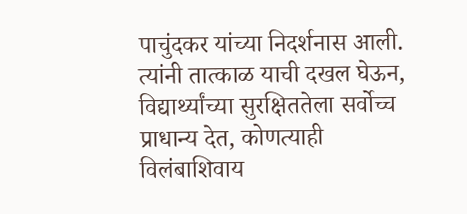पाचुंदकर यांच्या निदर्शनास आली. त्यांनी तात्काळ याची दखल घेऊन, विद्यार्थ्यांच्या सुरक्षिततेला सर्वोच्च प्राधान्य देत, कोणत्याही विलंबाशिवाय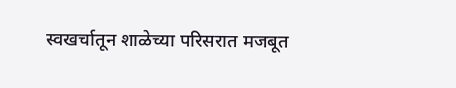स्वखर्चातून शाळेच्या परिसरात मजबूत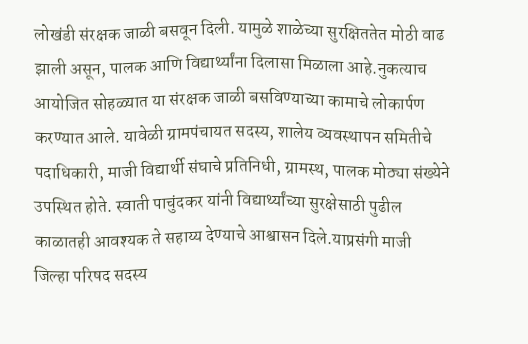लोखंडी संरक्षक जाळी बसवून दिली. यामुळे शाळेच्या सुरक्षिततेत मोठी वाढ झाली असून, पालक आणि विद्यार्थ्यांना दिलासा मिळाला आहे.नुकत्याच आयोजित सोहळ्यात या संरक्षक जाळी बसविण्याच्या कामाचे लोकार्पण करण्यात आले. यावेळी ग्रामपंचायत सदस्य, शालेय व्यवस्थापन समितीचे पदाधिकारी, माजी विद्यार्थी संघाचे प्रतिनिधी, ग्रामस्थ, पालक मोठ्या संख्येने उपस्थित होते. स्वाती पाचुंदकर यांनी विद्यार्थ्यांच्या सुरक्षेसाठी पुढील काळातही आवश्यक ते सहाय्य देण्याचे आश्वासन दिले.याप्रसंगी माजी जिल्हा परिषद सदस्य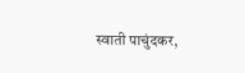स्वाती पाचुंदकर,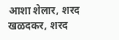आशा शेलार, शरद खळदकर, शरद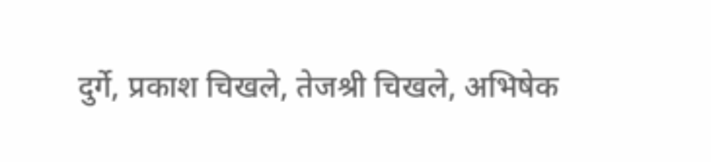दुर्गे, प्रकाश चिखले, तेजश्री चिखले, अभिषेक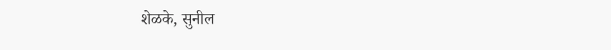शेळके, सुनील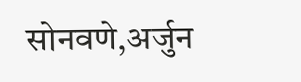सोनवणे,अर्जुन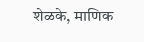शेळके, माणिक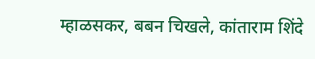म्हाळसकर, बबन चिखले, कांताराम शिंदे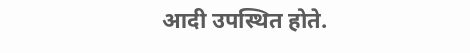आदी उपस्थित होते.